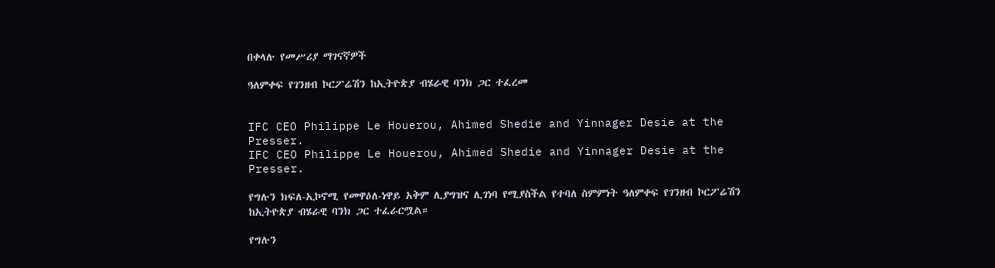በቀላሉ የመሥሪያ ማገናኛዎች

ዓለምቀፍ የገንዘብ ኮርፖሬሽን ከኢትዮጵያ ብሄራዊ ባንክ ጋር ተፈረመ


IFC CEO Philippe Le Houerou, Ahimed Shedie and Yinnager Desie at the Presser.
IFC CEO Philippe Le Houerou, Ahimed Shedie and Yinnager Desie at the Presser.

የግሉን ክፍለ-ኢኮኖሚ የመዋዕለ-ነዋይ አቅም ሊያግዝና ሊገነባ የሚያስችል የተባለ ስምምነት ዓለምቀፍ የገንዘብ ኮርፖሬሽን ከኢትዮጵያ ብሄራዊ ባንክ ጋር ተፈራርሟል።

የግሉን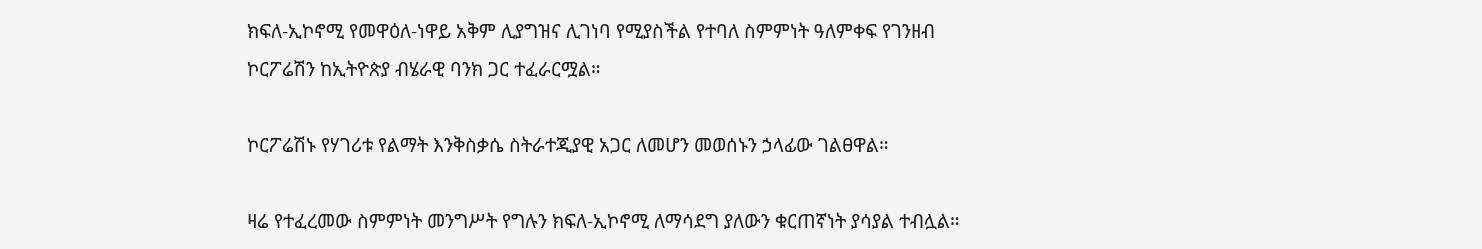ክፍለ-ኢኮኖሚ የመዋዕለ-ነዋይ አቅም ሊያግዝና ሊገነባ የሚያስችል የተባለ ስምምነት ዓለምቀፍ የገንዘብ ኮርፖሬሽን ከኢትዮጵያ ብሄራዊ ባንክ ጋር ተፈራርሟል።

ኮርፖሬሽኑ የሃገሪቱ የልማት እንቅስቃሴ ስትራተጂያዊ አጋር ለመሆን መወሰኑን ኃላፊው ገልፀዋል።

ዛሬ የተፈረመው ስምምነት መንግሥት የግሉን ክፍለ-ኢኮኖሚ ለማሳደግ ያለውን ቁርጠኛነት ያሳያል ተብሏል።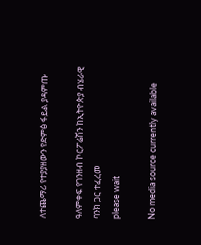ለተጨማሪ የተያያዘውን የድምፅ ፋይል ያዳምጡ

ዓለምቀፍ የገንዘብ ኮርፖሬሽን ከኢትዮጵያ ብሄራዊ ባንክ ጋር ተፈረመ
please wait

No media source currently available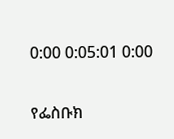0:00 0:05:01 0:00

የፌስቡክ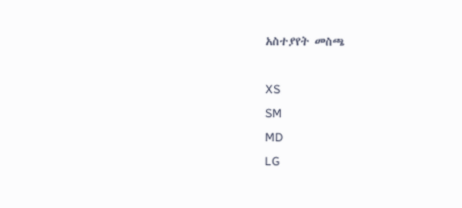አስተያየት መስጫ

XS
SM
MD
LG